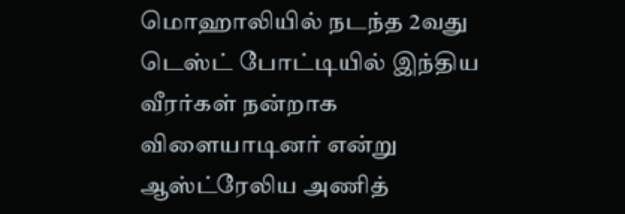மொஹாலியில் நடந்த 2வது டெஸ்ட் போட்டியில் இந்திய வீரர்கள் நன்றாக விளையாடினர் என்று ஆஸ்ட்ரேலிய அணித்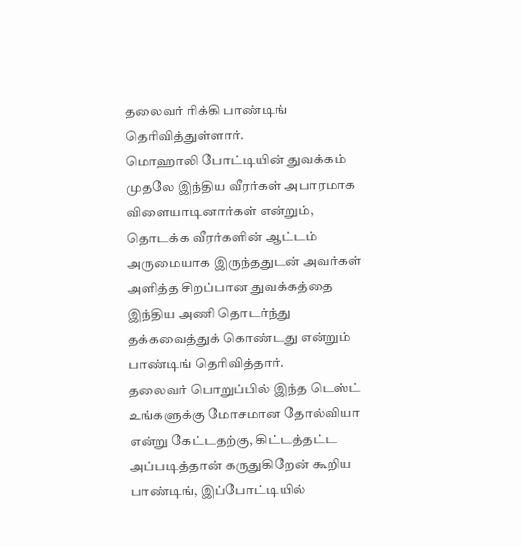தலைவர் ரிக்கி பாண்டிங் தெரிவித்துள்ளார்.
மொஹாலி போட்டியின் துவக்கம் முதலே இந்திய வீரர்கள் அபாரமாக விளையாடினார்கள் என்றும், தொடக்க வீரர்களின் ஆட்டம் அருமையாக இருந்ததுடன் அவர்கள் அளித்த சிறப்பான துவக்கத்தை இந்திய அணி தொடர்ந்து தக்கவைத்துக் கொண்டது என்றும் பாண்டிங் தெரிவித்தார்.
தலைவர் பொறுப்பில் இந்த டெஸ்ட் உங்களுக்கு மோசமான தோல்வியா என்று கேட்டதற்கு, கிட்டத்தட்ட அப்படித்தான் கருதுகிறேன் கூறிய பாண்டிங், இப்போட்டியில்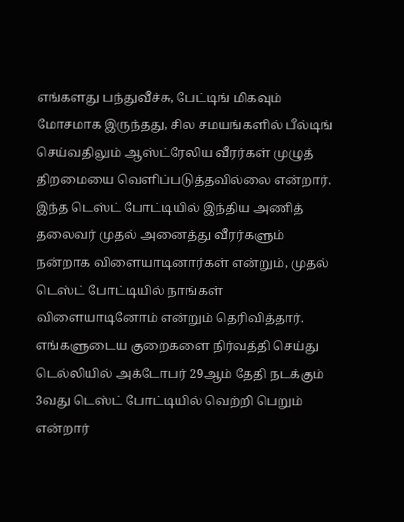எங்களது பந்துவீச்சு, பேட்டிங் மிகவும் மோசமாக இருந்தது, சில சமயங்களில் பீல்டிங் செய்வதிலும் ஆஸ்ட்ரேலிய வீரர்கள் முழுத் திறமையை வெளிப்படுத்தவில்லை என்றார்.
இந்த டெஸ்ட் போட்டியில் இந்திய அணித் தலைவர் முதல் அனைத்து வீரர்களும் நன்றாக விளையாடினார்கள் என்றும், முதல் டெஸ்ட் போட்டியில் நாங்கள் விளையாடினோம் என்றும் தெரிவித்தார்.
எங்களுடைய குறைகளை நிர்வத்தி செய்து டெல்லியில் அக்டோபர் 29ஆம் தேதி நடக்கும் 3வது டெஸ்ட் போட்டியில் வெற்றி பெறும் என்றார்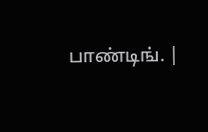பாண்டிங். |